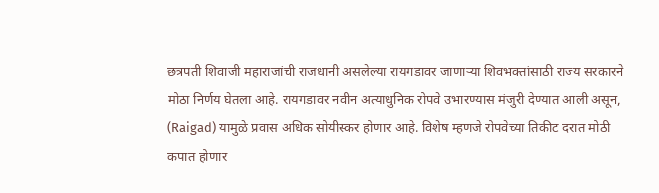छत्रपती शिवाजी महाराजांची राजधानी असलेल्या रायगडावर जाणाऱ्या शिवभक्तांसाठी राज्य सरकारने मोठा निर्णय घेतला आहे. रायगडावर नवीन अत्याधुनिक रोपवे उभारण्यास मंजुरी देण्यात आली असून, (Raigad) यामुळे प्रवास अधिक सोयीस्कर होणार आहे. विशेष म्हणजे रोपवेच्या तिकीट दरात मोठी कपात होणार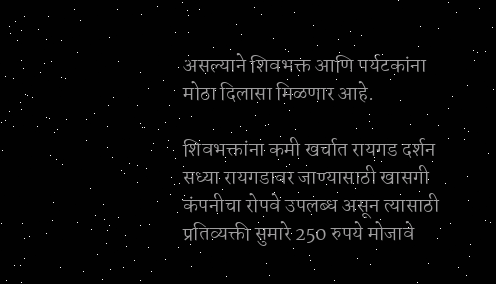असल्याने शिवभक्त आणि पर्यटकांना मोठा दिलासा मिळणार आहे.

शिवभक्तांना कमी खर्चात रायगड दर्शन सध्या रायगडावर जाण्यासाठी खासगी कंपनीचा रोपवे उपलब्ध असून त्यासाठी प्रतिव्यक्ती सुमारे 250 रुपये मोजावे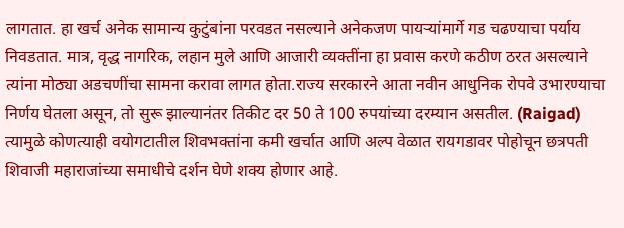लागतात. हा खर्च अनेक सामान्य कुटुंबांना परवडत नसल्याने अनेकजण पायऱ्यांमार्गे गड चढण्याचा पर्याय निवडतात. मात्र, वृद्ध नागरिक, लहान मुले आणि आजारी व्यक्तींना हा प्रवास करणे कठीण ठरत असल्याने त्यांना मोठ्या अडचणींचा सामना करावा लागत होता.राज्य सरकारने आता नवीन आधुनिक रोपवे उभारण्याचा निर्णय घेतला असून, तो सुरू झाल्यानंतर तिकीट दर 50 ते 100 रुपयांच्या दरम्यान असतील. (Raigad) त्यामुळे कोणत्याही वयोगटातील शिवभक्तांना कमी खर्चात आणि अल्प वेळात रायगडावर पोहोचून छत्रपती शिवाजी महाराजांच्या समाधीचे दर्शन घेणे शक्य होणार आहे.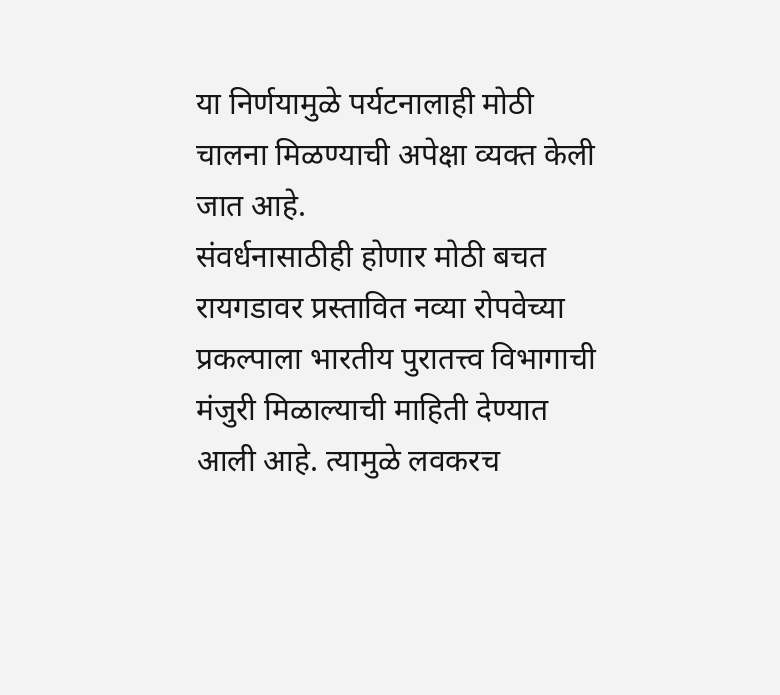या निर्णयामुळे पर्यटनालाही मोठी चालना मिळण्याची अपेक्षा व्यक्त केली जात आहे.
संवर्धनासाठीही होणार मोठी बचत रायगडावर प्रस्तावित नव्या रोपवेच्या प्रकल्पाला भारतीय पुरातत्त्व विभागाची मंजुरी मिळाल्याची माहिती देण्यात आली आहे. त्यामुळे लवकरच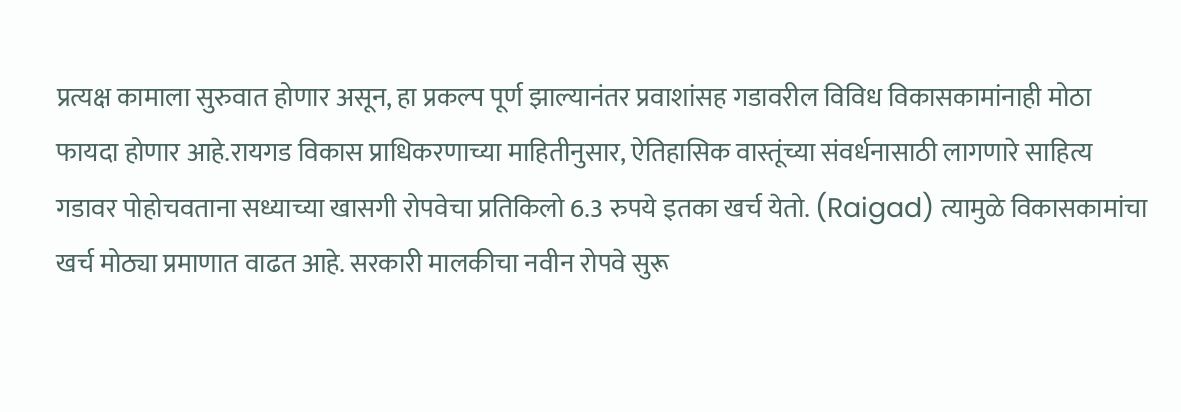प्रत्यक्ष कामाला सुरुवात होणार असून, हा प्रकल्प पूर्ण झाल्यानंतर प्रवाशांसह गडावरील विविध विकासकामांनाही मोठा फायदा होणार आहे.रायगड विकास प्राधिकरणाच्या माहितीनुसार, ऐतिहासिक वास्तूंच्या संवर्धनासाठी लागणारे साहित्य गडावर पोहोचवताना सध्याच्या खासगी रोपवेचा प्रतिकिलो 6.3 रुपये इतका खर्च येतो. (Raigad) त्यामुळे विकासकामांचा खर्च मोठ्या प्रमाणात वाढत आहे. सरकारी मालकीचा नवीन रोपवे सुरू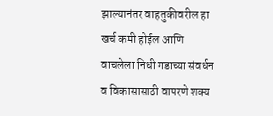झाल्यानंतर वाहतुकीवरील हा खर्च कमी होईल आणि वाचलेला निधी गडाच्या संवर्धन व विकासासाठी वापरणे शक्य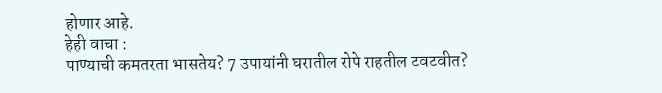होणार आहे.
हेही वाचा :
पाण्याची कमतरता भासतेय? 7 उपायांनी घरातील रोपे राहतील टवटवीत?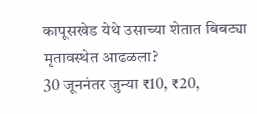कापूसखेड येथे उसाच्या शेतात बिबट्या मृतावस्थेत आढळला?
30 जूननंतर जुन्या ₹10, ₹20,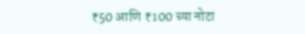₹50 आणि ₹100 च्या नोटा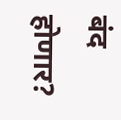बंद होणार?